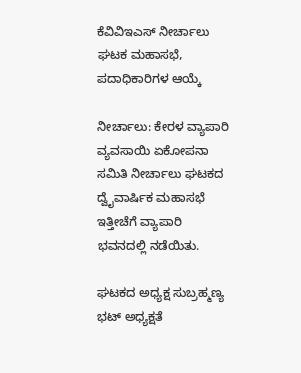ಕೆವಿವಿಇಎಸ್ ನೀರ್ಚಾಲು ಘಟಕ ಮಹಾಸಭೆ, ಪದಾಧಿಕಾರಿಗಳ ಆಯ್ಕೆ

ನೀರ್ಚಾಲು: ಕೇರಳ ವ್ಯಾಪಾರಿ ವ್ಯವಸಾಯಿ ಏಕೋಪನಾ ಸಮಿತಿ ನೀರ್ಚಾಲು ಘಟಕದ ದ್ವೈವಾರ್ಷಿಕ ಮಹಾಸಭೆ ಇತ್ತೀಚೆಗೆ ವ್ಯಾಪಾರಿ ಭವನದಲ್ಲಿ ನಡೆಯಿತು.

ಘಟಕದ ಅಧ್ಯಕ್ಷ ಸುಬ್ರಹ್ಮಣ್ಯ ಭಟ್ ಅಧ್ಯಕ್ಷತೆ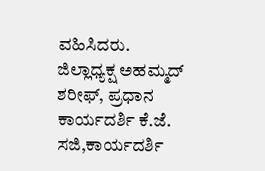ವಹಿಸಿದರು. ಜಿಲ್ಲಾಧ್ಯಕ್ಷ ಅಹಮ್ಮದ್ ಶರೀಫ್, ಪ್ರಧಾನ ಕಾರ್ಯದರ್ಶಿ ಕೆ.ಜೆ. ಸಜಿ,ಕಾರ್ಯದರ್ಶಿ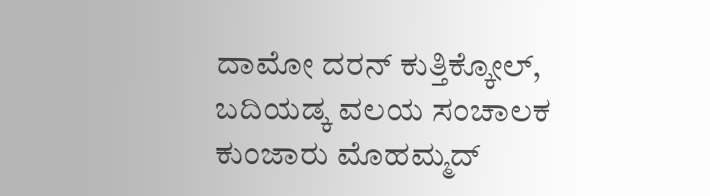ದಾಮೋ ದರನ್ ಕುತ್ತಿಕ್ಕೋಲ್,  ಬದಿಯಡ್ಕ ವಲಯ ಸಂಚಾಲಕ ಕುಂಜಾರು ಮೊಹಮ್ಮದ್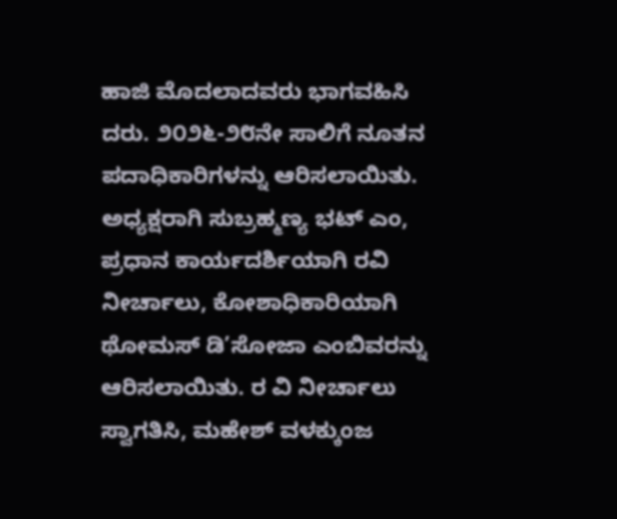ಹಾಜಿ ಮೊದಲಾದವರು ಭಾಗವಹಿಸಿ ದರು. ೨೦೨೬-೨೮ನೇ ಸಾಲಿಗೆ ನೂತನ ಪದಾಧಿಕಾರಿಗಳನ್ನು ಆರಿಸಲಾಯಿತು. ಅಧ್ಯಕ್ಷರಾಗಿ ಸುಬ್ರಹ್ಮಣ್ಯ ಭಟ್ ಎಂ, ಪ್ರಧಾನ ಕಾರ್ಯದರ್ಶಿಯಾಗಿ ರವಿ ನೀರ್ಚಾಲು, ಕೋಶಾಧಿಕಾರಿಯಾಗಿ ಥೋಮಸ್ ಡಿ’ಸೋಜಾ ಎಂಬಿವರನ್ನು ಆರಿಸಲಾಯಿತು. ರ ವಿ ನೀರ್ಚಾಲು ಸ್ವಾಗತಿಸಿ, ಮಹೇಶ್ ವಳಕ್ಕುಂಜ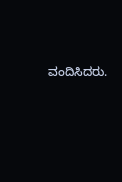ವಂದಿಸಿದರು.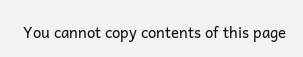You cannot copy contents of this page